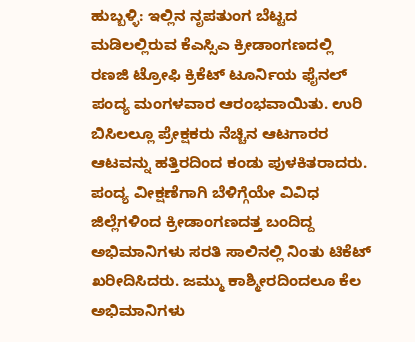ಹುಬ್ಬಳ್ಳಿ: ಇಲ್ಲಿನ ನೃಪತುಂಗ ಬೆಟ್ಟದ ಮಡಿಲಲ್ಲಿರುವ ಕೆಎಸ್ಸಿಎ ಕ್ರೀಡಾಂಗಣದಲ್ಲಿ ರಣಜಿ ಟ್ರೋಫಿ ಕ್ರಿಕೆಟ್ ಟೂರ್ನಿಯ ಫೈನಲ್ ಪಂದ್ಯ ಮಂಗಳವಾರ ಆರಂಭವಾಯಿತು. ಉರಿ ಬಿಸಿಲಲ್ಲೂ ಪ್ರೇಕ್ಷಕರು ನೆಚ್ಚಿನ ಆಟಗಾರರ ಆಟವನ್ನು ಹತ್ತಿರದಿಂದ ಕಂಡು ಪುಳಕಿತರಾದರು.
ಪಂದ್ಯ ವೀಕ್ಷಣೆಗಾಗಿ ಬೆಳಿಗ್ಗೆಯೇ ವಿವಿಧ ಜಿಲ್ಲೆಗಳಿಂದ ಕ್ರೀಡಾಂಗಣದತ್ತ ಬಂದಿದ್ದ ಅಭಿಮಾನಿಗಳು ಸರತಿ ಸಾಲಿನಲ್ಲಿ ನಿಂತು ಟಿಕೆಟ್ ಖರೀದಿಸಿದರು. ಜಮ್ಮು ಕಾಶ್ಮೀರದಿಂದಲೂ ಕೆಲ ಅಭಿಮಾನಿಗಳು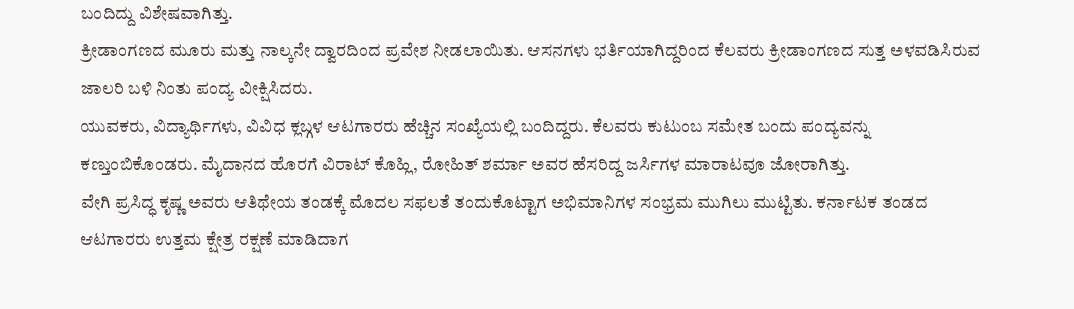ಬಂದಿದ್ದು ವಿಶೇಷವಾಗಿತ್ತು.
ಕ್ರೀಡಾಂಗಣದ ಮೂರು ಮತ್ತು ನಾಲ್ಕನೇ ದ್ವಾರದಿಂದ ಪ್ರವೇಶ ನೀಡಲಾಯಿತು. ಆಸನಗಳು ಭರ್ತಿಯಾಗಿದ್ದರಿಂದ ಕೆಲವರು ಕ್ರೀಡಾಂಗಣದ ಸುತ್ತ ಅಳವಡಿಸಿರುವ ಜಾಲರಿ ಬಳಿ ನಿಂತು ಪಂದ್ಯ ವೀಕ್ಷಿಸಿದರು.
ಯುವಕರು, ವಿದ್ಯಾರ್ಥಿಗಳು, ವಿವಿಧ ಕ್ಲಬ್ಗಳ ಆಟಗಾರರು ಹೆಚ್ಚಿನ ಸಂಖ್ಯೆಯಲ್ಲಿ ಬಂದಿದ್ದರು. ಕೆಲವರು ಕುಟುಂಬ ಸಮೇತ ಬಂದು ಪಂದ್ಯವನ್ನು ಕಣ್ತುಂಬಿಕೊಂಡರು. ಮೈದಾನದ ಹೊರಗೆ ವಿರಾಟ್ ಕೊಹ್ಲಿ, ರೋಹಿತ್ ಶರ್ಮಾ ಅವರ ಹೆಸರಿದ್ದ ಜರ್ಸಿಗಳ ಮಾರಾಟವೂ ಜೋರಾಗಿತ್ತು.
ವೇಗಿ ಪ್ರಸಿದ್ಧ ಕೃಷ್ಣ ಅವರು ಆತಿಥೇಯ ತಂಡಕ್ಕೆ ಮೊದಲ ಸಫಲತೆ ತಂದುಕೊಟ್ಟಾಗ ಅಭಿಮಾನಿಗಳ ಸಂಭ್ರಮ ಮುಗಿಲು ಮುಟ್ಟಿತು. ಕರ್ನಾಟಕ ತಂಡದ ಆಟಗಾರರು ಉತ್ತಮ ಕ್ಷೇತ್ರ ರಕ್ಷಣೆ ಮಾಡಿದಾಗ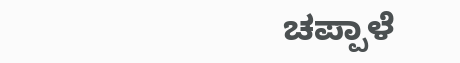ಚಪ್ಪಾಳೆ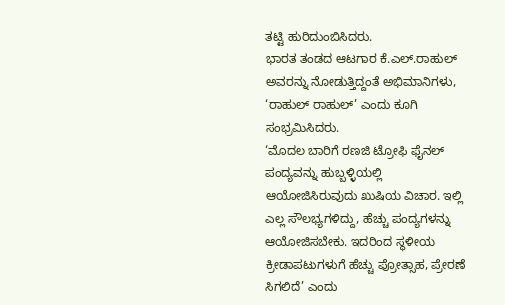ತಟ್ಟಿ ಹುರಿದುಂಬಿಸಿದರು.
ಭಾರತ ತಂಡದ ಆಟಗಾರ ಕೆ.ಎಲ್.ರಾಹುಲ್ ಅವರನ್ನು ನೋಡುತ್ತಿದ್ದಂತೆ ಅಭಿಮಾನಿಗಳು,
‘ರಾಹುಲ್ ರಾಹುಲ್’ ಎಂದು ಕೂಗಿ ಸಂಭ್ರಮಿಸಿದರು.
‘ಮೊದಲ ಬಾರಿಗೆ ರಣಜಿ ಟ್ರೋಫಿ ಫೈನಲ್ ಪಂದ್ಯವನ್ನು ಹುಬ್ಬಳ್ಳಿಯಲ್ಲಿ ಆಯೋಜಿಸಿರುವುದು ಖುಷಿಯ ವಿಚಾರ. ಇಲ್ಲಿ ಎಲ್ಲ ಸೌಲಭ್ಯಗಳಿದ್ದು, ಹೆಚ್ಚು ಪಂದ್ಯಗಳನ್ನು ಆಯೋಜಿಸಬೇಕು. ಇದರಿಂದ ಸ್ಥಳೀಯ ಕ್ರೀಡಾಪಟುಗಳುಗೆ ಹೆಚ್ಚು ಪ್ರೋತ್ಸಾಹ, ಪ್ರೇರಣೆ ಸಿಗಲಿದೆ’ ಎಂದು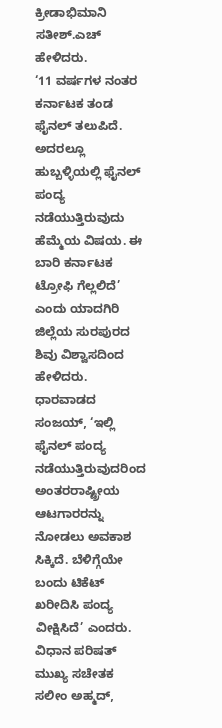ಕ್ರೀಡಾಭಿಮಾನಿ ಸತೀಶ್.ಎಚ್ ಹೇಳಿದರು.
‘11 ವರ್ಷಗಳ ನಂತರ ಕರ್ನಾಟಕ ತಂಡ ಫೈನಲ್ ತಲುಪಿದೆ. ಅದರಲ್ಲೂ ಹುಬ್ಬಳ್ಳಿಯಲ್ಲಿ ಫೈನಲ್ ಪಂದ್ಯ ನಡೆಯುತ್ತಿರುವುದು ಹೆಮ್ಮೆಯ ವಿಷಯ. ಈ ಬಾರಿ ಕರ್ನಾಟಕ ಟ್ರೋಫಿ ಗೆಲ್ಲಲಿದೆ’ ಎಂದು ಯಾದಗಿರಿ ಜಿಲ್ಲೆಯ ಸುರಪುರದ ಶಿವು ವಿಶ್ವಾಸದಿಂದ ಹೇಳಿದರು.
ಧಾರವಾಡದ ಸಂಜಯ್, ‘ಇಲ್ಲಿ ಫೈನಲ್ ಪಂದ್ಯ ನಡೆಯುತ್ತಿರುವುದರಿಂದ ಅಂತರರಾಷ್ಟ್ರೀಯ ಆಟಗಾರರನ್ನು ನೋಡಲು ಅವಕಾಶ ಸಿಕ್ಕಿದೆ. ಬೆಳಿಗ್ಗೆಯೇ ಬಂದು ಟಿಕೆಟ್ ಖರೀದಿಸಿ ಪಂದ್ಯ ವೀಕ್ಷಿಸಿದೆ’ ಎಂದರು.
ವಿಧಾನ ಪರಿಷತ್ ಮುಖ್ಯ ಸಚೇತಕ ಸಲೀಂ ಅಹ್ಮದ್,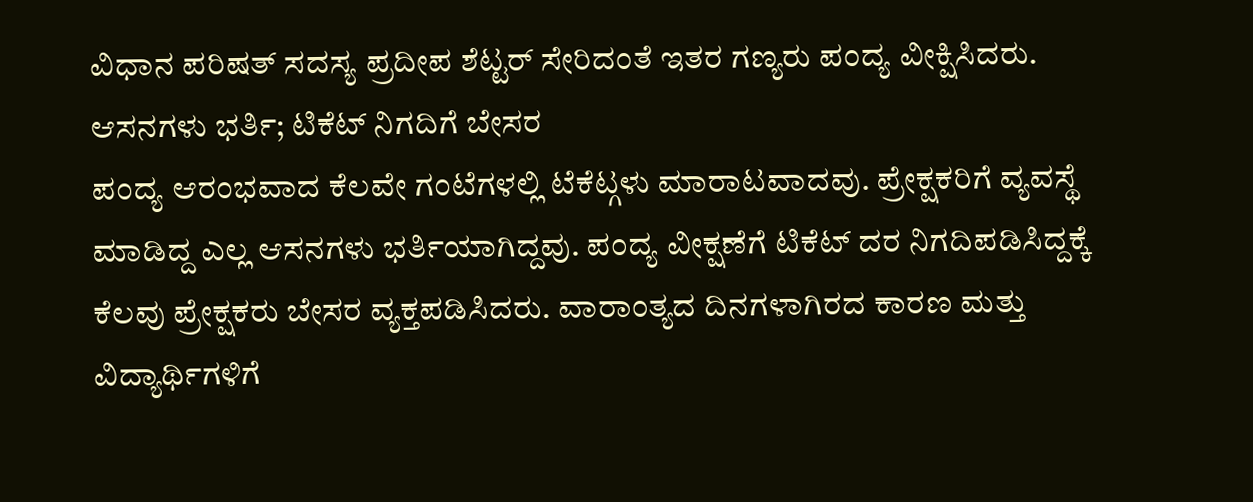ವಿಧಾನ ಪರಿಷತ್ ಸದಸ್ಯ ಪ್ರದೀಪ ಶೆಟ್ಟರ್ ಸೇರಿದಂತೆ ಇತರ ಗಣ್ಯರು ಪಂದ್ಯ ವೀಕ್ಷಿಸಿದರು.
ಆಸನಗಳು ಭರ್ತಿ; ಟಿಕೆಟ್ ನಿಗದಿಗೆ ಬೇಸರ
ಪಂದ್ಯ ಆರಂಭವಾದ ಕೆಲವೇ ಗಂಟೆಗಳಲ್ಲಿ ಟೆಕೆಟ್ಗಳು ಮಾರಾಟವಾದವು. ಪ್ರೇಕ್ಷಕರಿಗೆ ವ್ಯವಸ್ಥೆ ಮಾಡಿದ್ದ ಎಲ್ಲ ಆಸನಗಳು ಭರ್ತಿಯಾಗಿದ್ದವು. ಪಂದ್ಯ ವೀಕ್ಷಣೆಗೆ ಟಿಕೆಟ್ ದರ ನಿಗದಿಪಡಿಸಿದ್ದಕ್ಕೆ ಕೆಲವು ಪ್ರೇಕ್ಷಕರು ಬೇಸರ ವ್ಯಕ್ತಪಡಿಸಿದರು. ವಾರಾಂತ್ಯದ ದಿನಗಳಾಗಿರದ ಕಾರಣ ಮತ್ತು ವಿದ್ಯಾರ್ಥಿಗಳಿಗೆ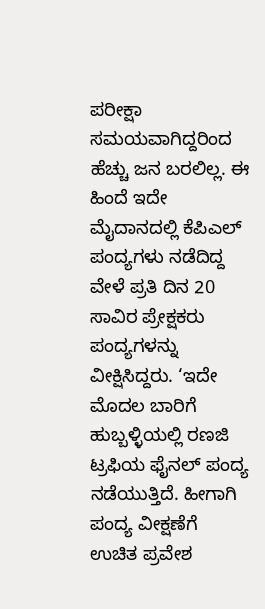ಪರೀಕ್ಷಾ ಸಮಯವಾಗಿದ್ದರಿಂದ ಹೆಚ್ಚು ಜನ ಬರಲಿಲ್ಲ. ಈ ಹಿಂದೆ ಇದೇ ಮೈದಾನದಲ್ಲಿ ಕೆಪಿಎಲ್ ಪಂದ್ಯಗಳು ನಡೆದಿದ್ದ ವೇಳೆ ಪ್ರತಿ ದಿನ 20 ಸಾವಿರ ಪ್ರೇಕ್ಷಕರು ಪಂದ್ಯಗಳನ್ನು ವೀಕ್ಷಿಸಿದ್ದರು. ‘ಇದೇ ಮೊದಲ ಬಾರಿಗೆ ಹುಬ್ಬಳ್ಳಿಯಲ್ಲಿ ರಣಜಿ ಟ್ರಫಿಯ ಫೈನಲ್ ಪಂದ್ಯ ನಡೆಯುತ್ತಿದೆ. ಹೀಗಾಗಿ ಪಂದ್ಯ ವೀಕ್ಷಣೆಗೆ ಉಚಿತ ಪ್ರವೇಶ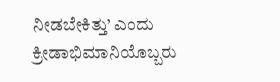ನೀಡಬೇಕಿತ್ತು’ ಎಂದು ಕ್ರೀಡಾಭಿಮಾನಿಯೊಬ್ಬರು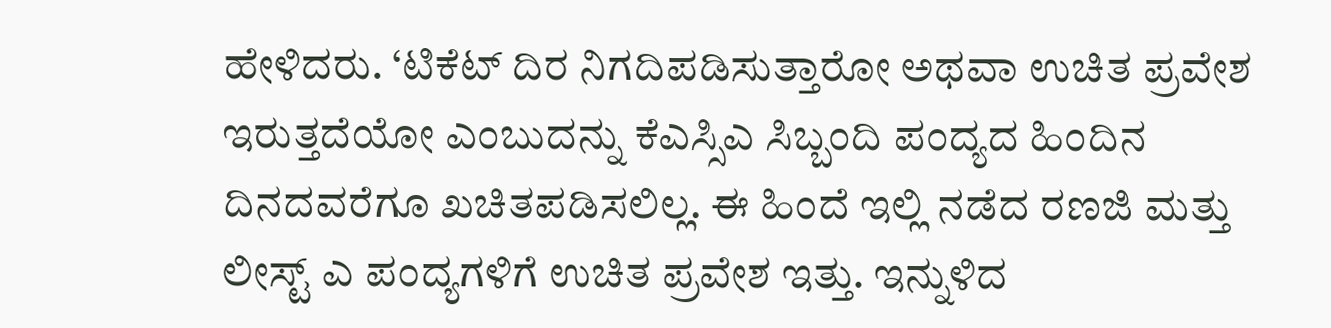ಹೇಳಿದರು. ‘ಟಿಕೆಟ್ ದಿರ ನಿಗದಿಪಡಿಸುತ್ತಾರೋ ಅಥವಾ ಉಚಿತ ಪ್ರವೇಶ ಇರುತ್ತದೆಯೋ ಎಂಬುದನ್ನು ಕೆಎಸ್ಸಿಎ ಸಿಬ್ಬಂದಿ ಪಂದ್ಯದ ಹಿಂದಿನ ದಿನದವರೆಗೂ ಖಚಿತಪಡಿಸಲಿಲ್ಲ. ಈ ಹಿಂದೆ ಇಲ್ಲಿ ನಡೆದ ರಣಜಿ ಮತ್ತು ಲೀಸ್ಟ್ ಎ ಪಂದ್ಯಗಳಿಗೆ ಉಚಿತ ಪ್ರವೇಶ ಇತ್ತು. ಇನ್ನುಳಿದ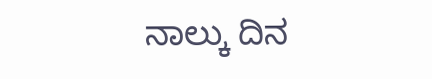ನಾಲ್ಕು ದಿನ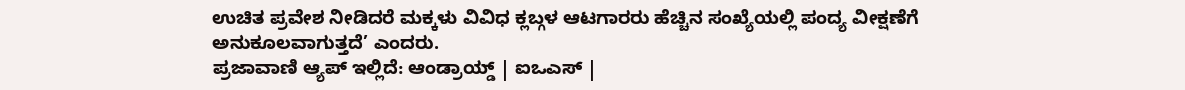ಉಚಿತ ಪ್ರವೇಶ ನೀಡಿದರೆ ಮಕ್ಕಳು ವಿವಿಧ ಕ್ಲಬ್ಗಳ ಆಟಗಾರರು ಹೆಚ್ಚಿನ ಸಂಖ್ಯೆಯಲ್ಲಿ ಪಂದ್ಯ ವೀಕ್ಷಣೆಗೆ ಅನುಕೂಲವಾಗುತ್ತದೆ’ ಎಂದರು.
ಪ್ರಜಾವಾಣಿ ಆ್ಯಪ್ ಇಲ್ಲಿದೆ: ಆಂಡ್ರಾಯ್ಡ್ | ಐಒಎಸ್ |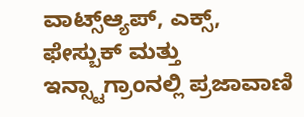ವಾಟ್ಸ್ಆ್ಯಪ್, ಎಕ್ಸ್, ಫೇಸ್ಬುಕ್ ಮತ್ತು ಇನ್ಸ್ಟಾಗ್ರಾಂನಲ್ಲಿ ಪ್ರಜಾವಾಣಿ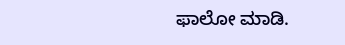ಫಾಲೋ ಮಾಡಿ.